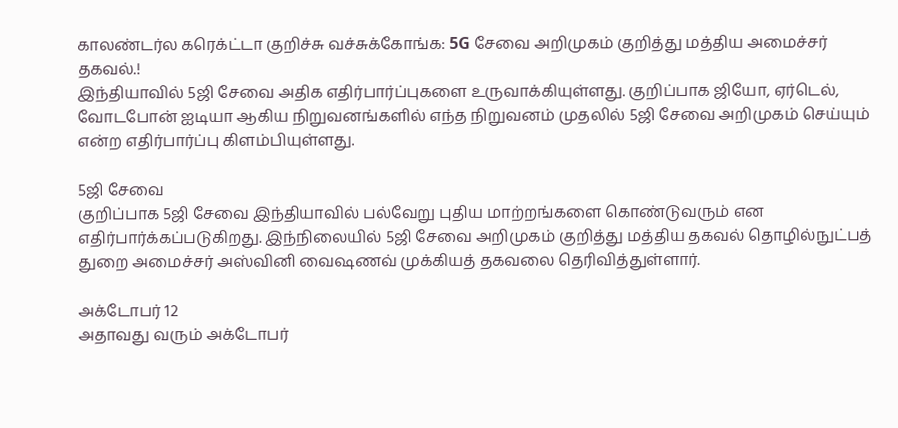காலண்டர்ல கரெக்ட்டா குறிச்சு வச்சுக்கோங்க: 5G சேவை அறிமுகம் குறித்து மத்திய அமைச்சர் தகவல்.!
இந்தியாவில் 5ஜி சேவை அதிக எதிர்பார்ப்புகளை உருவாக்கியுள்ளது. குறிப்பாக ஜியோ, ஏர்டெல், வோடபோன் ஐடியா ஆகிய நிறுவனங்களில் எந்த நிறுவனம் முதலில் 5ஜி சேவை அறிமுகம் செய்யும் என்ற எதிர்பார்ப்பு கிளம்பியுள்ளது.

5ஜி சேவை
குறிப்பாக 5ஜி சேவை இந்தியாவில் பல்வேறு புதிய மாற்றங்களை கொண்டுவரும் என எதிர்பார்க்கப்படுகிறது. இந்நிலையில் 5ஜி சேவை அறிமுகம் குறித்து மத்திய தகவல் தொழில்நுட்பத் துறை அமைச்சர் அஸ்வினி வைஷணவ் முக்கியத் தகவலை தெரிவித்துள்ளார்.

அக்டோபர் 12
அதாவது வரும் அக்டோபர்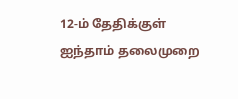12-ம் தேதிக்குள் ஐந்தாம் தலைமுறை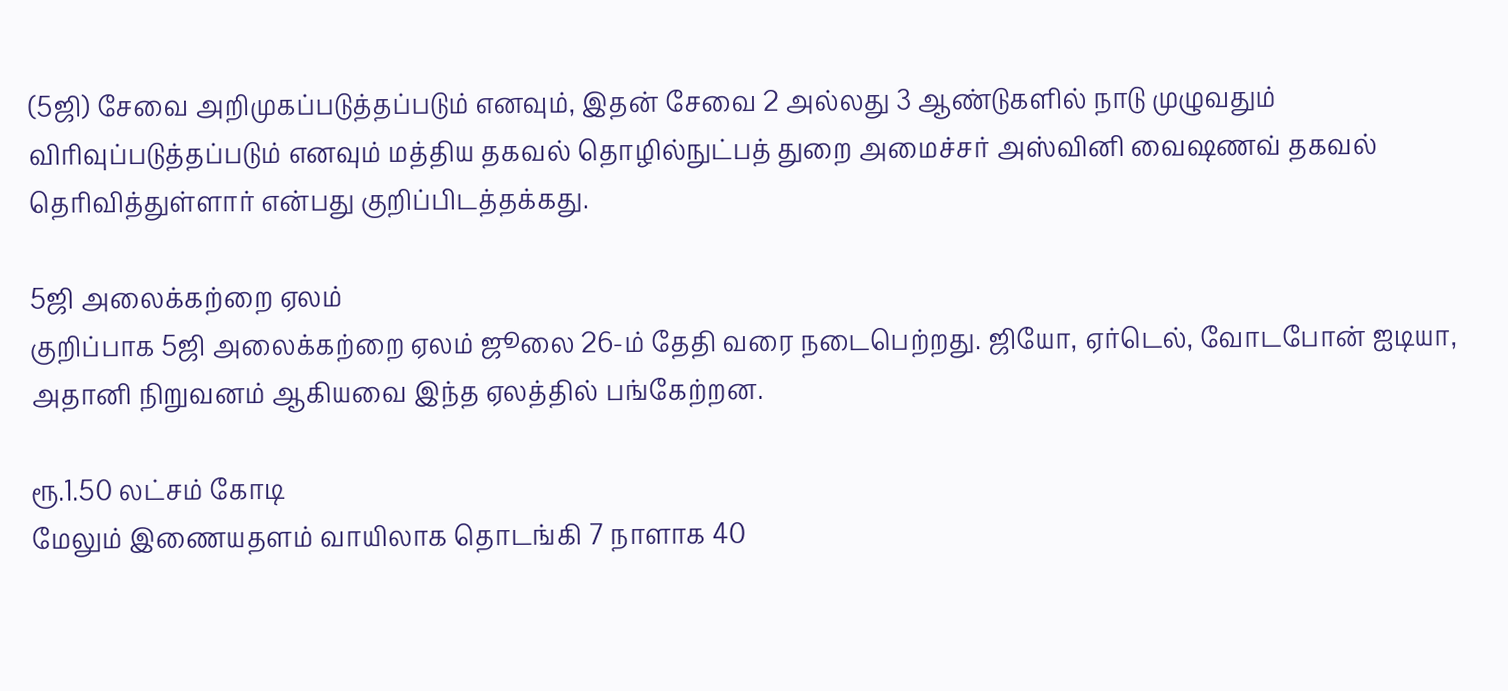(5ஜி) சேவை அறிமுகப்படுத்தப்படும் எனவும், இதன் சேவை 2 அல்லது 3 ஆண்டுகளில் நாடு முழுவதும் விரிவுப்படுத்தப்படும் எனவும் மத்திய தகவல் தொழில்நுட்பத் துறை அமைச்சர் அஸ்வினி வைஷணவ் தகவல் தெரிவித்துள்ளார் என்பது குறிப்பிடத்தக்கது.

5ஜி அலைக்கற்றை ஏலம்
குறிப்பாக 5ஜி அலைக்கற்றை ஏலம் ஜூலை 26-ம் தேதி வரை நடைபெற்றது. ஜியோ, ஏர்டெல், வோடபோன் ஐடியா, அதானி நிறுவனம் ஆகியவை இந்த ஏலத்தில் பங்கேற்றன.

ரூ.1.50 லட்சம் கோடி
மேலும் இணையதளம் வாயிலாக தொடங்கி 7 நாளாக 40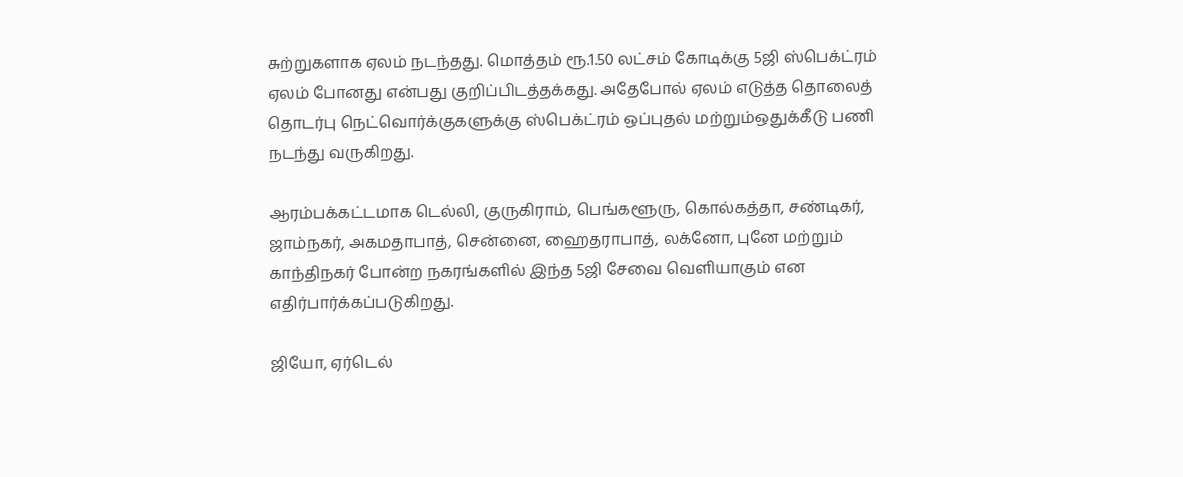சுற்றுகளாக ஏலம் நடந்தது. மொத்தம் ரூ.1.50 லட்சம் கோடிக்கு 5ஜி ஸ்பெக்ட்ரம் ஏலம் போனது என்பது குறிப்பிடத்தக்கது. அதேபோல் ஏலம் எடுத்த தொலைத் தொடர்பு நெட்வொர்க்குகளுக்கு ஸ்பெக்ட்ரம் ஒப்புதல் மற்றும்ஒதுக்கீடு பணி நடந்து வருகிறது.

ஆரம்பக்கட்டமாக டெல்லி, குருகிராம், பெங்களூரு, கொல்கத்தா, சண்டிகர், ஜாம்நகர், அகமதாபாத், சென்னை, ஹைதராபாத், லக்னோ, புனே மற்றும் காந்திநகர் போன்ற நகரங்களில் இந்த 5ஜி சேவை வெளியாகும் என எதிர்பார்க்கப்படுகிறது.

ஜியோ, ஏர்டெல்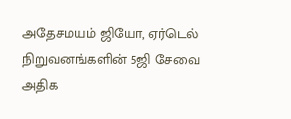அதேசமயம் ஜியோ, ஏர்டெல் நிறுவனங்களின் 5ஜி சேவை அதிக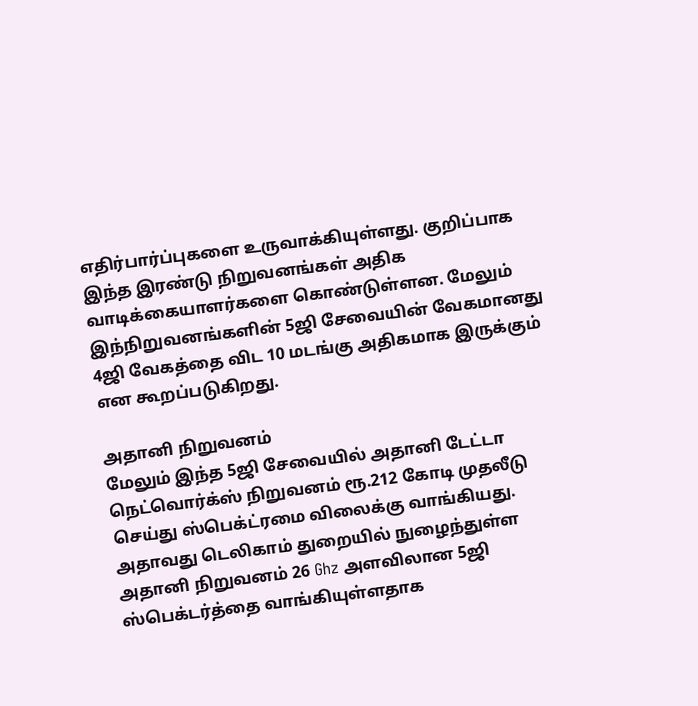எதிர்பார்ப்புகளை உருவாக்கியுள்ளது. குறிப்பாக இந்த இரண்டு நிறுவனங்கள் அதிக வாடிக்கையாளர்களை கொண்டுள்ளன. மேலும் இந்நிறுவனங்களின் 5ஜி சேவையின் வேகமானது 4ஜி வேகத்தை விட 10 மடங்கு அதிகமாக இருக்கும் என கூறப்படுகிறது.

அதானி நிறுவனம்
மேலும் இந்த 5ஜி சேவையில் அதானி டேட்டா நெட்வொர்க்ஸ் நிறுவனம் ரூ.212 கோடி முதலீடு செய்து ஸ்பெக்ட்ரமை விலைக்கு வாங்கியது. அதாவது டெலிகாம் துறையில் நுழைந்துள்ள அதானி நிறுவனம் 26 Ghz அளவிலான 5ஜி ஸ்பெக்டர்த்தை வாங்கியுள்ளதாக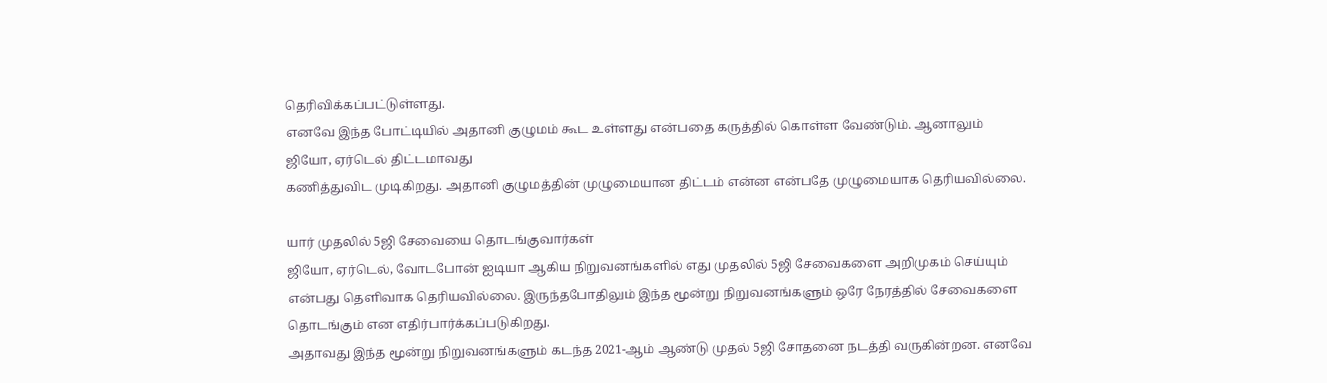தெரிவிக்கப்பட்டுள்ளது.
எனவே இந்த போட்டியில் அதானி குழுமம் கூட உள்ளது என்பதை கருத்தில் கொள்ள வேண்டும். ஆனாலும் ஜியோ, ஏர்டெல் திட்டமாவது
கணித்துவிட முடிகிறது. அதானி குழுமத்தின் முழுமையான திட்டம் என்ன என்பதே முழுமையாக தெரியவில்லை.

யார் முதலில் 5ஜி சேவையை தொடங்குவார்கள்
ஜியோ, ஏர்டெல், வோடபோன் ஐடியா ஆகிய நிறுவனங்களில் எது முதலில் 5ஜி சேவைகளை அறிமுகம் செய்யும் என்பது தெளிவாக தெரியவில்லை. இருந்தபோதிலும் இந்த மூன்று நிறுவனங்களும் ஒரே நேரத்தில் சேவைகளை தொடங்கும் என எதிர்பார்க்கப்படுகிறது.
அதாவது இந்த மூன்று நிறுவனங்களும் கடந்த 2021-ஆம் ஆண்டு முதல் 5ஜி சோதனை நடத்தி வருகின்றன. எனவே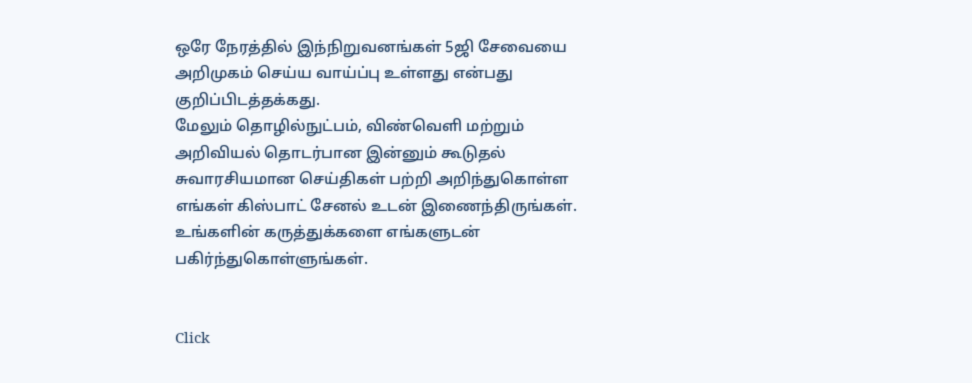ஒரே நேரத்தில் இந்நிறுவனங்கள் 5ஜி சேவையை அறிமுகம் செய்ய வாய்ப்பு உள்ளது என்பது குறிப்பிடத்தக்கது.
மேலும் தொழில்நுட்பம், விண்வெளி மற்றும் அறிவியல் தொடர்பான இன்னும் கூடுதல் சுவாரசியமான செய்திகள் பற்றி அறிந்துகொள்ள எங்கள் கிஸ்பாட் சேனல் உடன் இணைந்திருங்கள். உங்களின் கருத்துக்களை எங்களுடன் பகிர்ந்துகொள்ளுங்கள்.


Click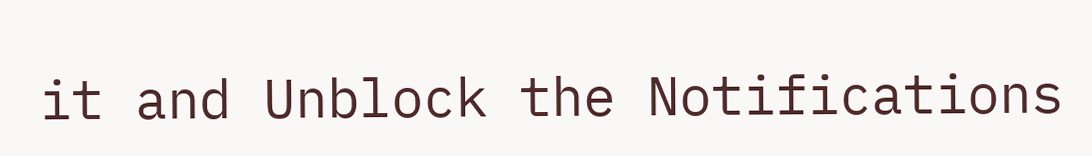it and Unblock the Notifications